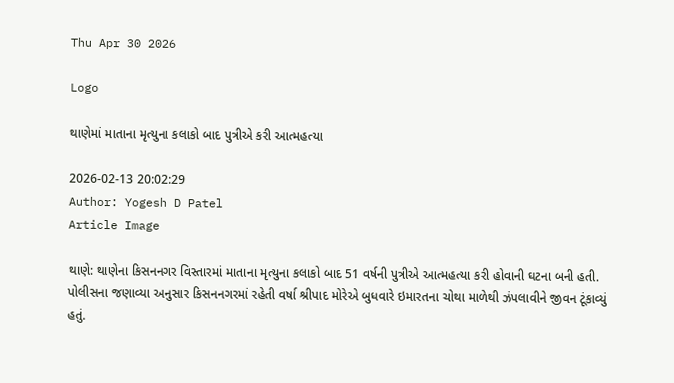Thu Apr 30 2026

Logo

થાણેમાં માતાના મૃત્યુના કલાકો બાદ પુત્રીએ કરી આત્મહત્યા

2026-02-13 20:02:29
Author: Yogesh D Patel
Article Image

થાણે: થાણેના કિસનનગર વિસ્તારમાં માતાના મૃત્યુના કલાકો બાદ 51 વર્ષની પુત્રીએ આત્મહત્યા કરી હોવાની ઘટના બની હતી. પોલીસના જણાવ્યા અનુસાર કિસનનગરમાં રહેતી વર્ષા શ્રીપાદ મોરેએ બુધવારે ઇમારતના ચોથા માળેથી ઝંપલાવીને જીવન ટૂંકાવ્યું હતું.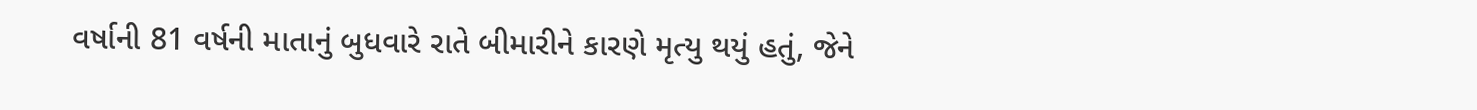વર્ષાની 81 વર્ષની માતાનું બુધવારે રાતે બીમારીને કારણે મૃત્યુ થયું હતું, જેને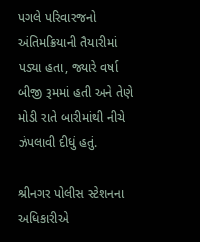પગલે પરિવારજનો અંતિમક્રિયાની તૈયારીમાં પડ્યા હતા, જ્યારે વર્ષા બીજી રૂમમાં હતી અને તેણે મોડી રાતે બારીમાંથી નીચે ઝંપલાવી દીધું હતું.

શ્રીનગર પોલીસ સ્ટેશનના અધિકારીએ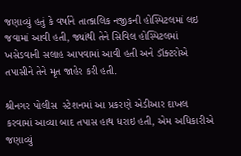જણાવ્યું હતું કે વર્ષાને તાત્કાલિક નજીકની હોસ્પિટલમાં લઇ જવામાં આવી હતી, જ્યાંથી તેને સિવિલ હોસ્પિટલમાં ખસેડવાની સલાહ આપવામાં આવી હતી અને ડૉક્ટરોએ તપાસીને તેને મૃત જાહેર કરી હતી.

શ્રીનગર પોલીસ  સ્ટેશનમાં આ પ્રકરણે એડીઆર દાખલ કરવામાં આવ્યા બાદ તપાસ હાથ ધરાઇ હતી, એમ અધિકારીએ જણાવ્યું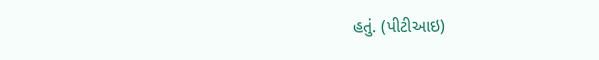હતું. (પીટીઆઇ)